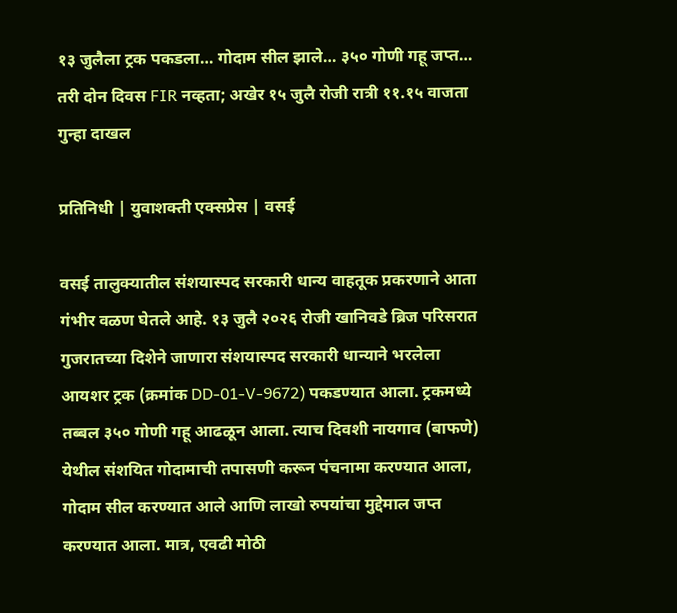१३ जुलैला ट्रक पकडला… गोदाम सील झाले… ३५० गोणी गहू जप्त… तरी दोन दिवस FIR नव्हता; अखेर १५ जुलै रोजी रात्री ११.१५ वाजता गुन्हा दाखल

प्रतिनिधी | युवाशक्ती एक्सप्रेस | वसई

वसई तालुक्यातील संशयास्पद सरकारी धान्य वाहतूक प्रकरणाने आता गंभीर वळण घेतले आहे. १३ जुलै २०२६ रोजी खानिवडे ब्रिज परिसरात गुजरातच्या दिशेने जाणारा संशयास्पद सरकारी धान्याने भरलेला आयशर ट्रक (क्रमांक DD-01-V-9672) पकडण्यात आला. ट्रकमध्ये तब्बल ३५० गोणी गहू आढळून आला. त्याच दिवशी नायगाव (बाफणे) येथील संशयित गोदामाची तपासणी करून पंचनामा करण्यात आला, गोदाम सील करण्यात आले आणि लाखो रुपयांचा मुद्देमाल जप्त करण्यात आला. मात्र, एवढी मोठी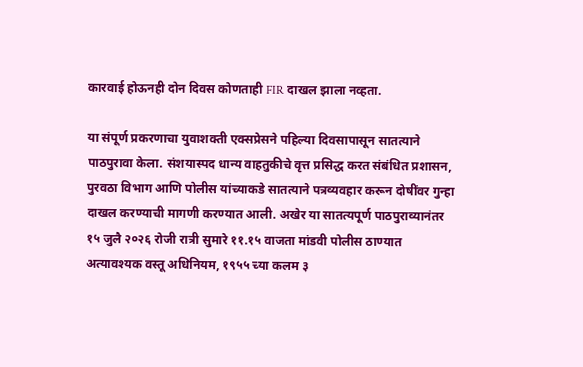कारवाई होऊनही दोन दिवस कोणताही FIR दाखल झाला नव्हता.

या संपूर्ण प्रकरणाचा युवाशक्ती एक्सप्रेसने पहिल्या दिवसापासून सातत्याने पाठपुरावा केला. संशयास्पद धान्य वाहतुकीचे वृत्त प्रसिद्ध करत संबंधित प्रशासन, पुरवठा विभाग आणि पोलीस यांच्याकडे सातत्याने पत्रव्यवहार करून दोषींवर गुन्हा दाखल करण्याची मागणी करण्यात आली. अखेर या सातत्यपूर्ण पाठपुराव्यानंतर १५ जुलै २०२६ रोजी रात्री सुमारे ११.१५ वाजता मांडवी पोलीस ठाण्यात अत्यावश्यक वस्तू अधिनियम, १९५५ च्या कलम ३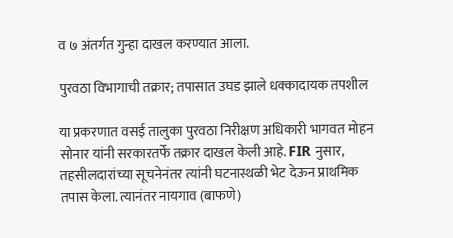व ७ अंतर्गत गुन्हा दाखल करण्यात आला.

पुरवठा विभागाची तक्रार; तपासात उघड झाले धक्कादायक तपशील

या प्रकरणात वसई तालुका पुरवठा निरीक्षण अधिकारी भागवत मोहन सोनार यांनी सरकारतर्फे तक्रार दाखल केली आहे. FIR नुसार, तहसीलदारांच्या सूचनेनंतर त्यांनी घटनास्थळी भेट देऊन प्राथमिक तपास केला. त्यानंतर नायगाव (बाफणे)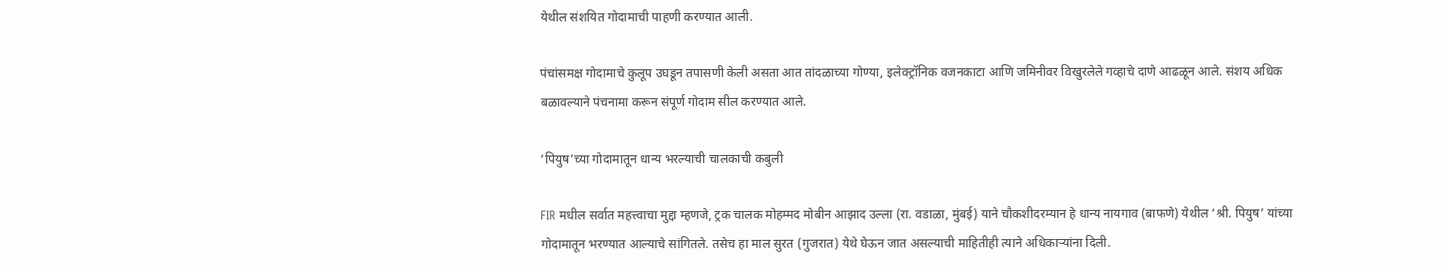येथील संशयित गोदामाची पाहणी करण्यात आली.

पंचांसमक्ष गोदामाचे कुलूप उघडून तपासणी केली असता आत तांदळाच्या गोण्या, इलेक्ट्रॉनिक वजनकाटा आणि जमिनीवर विखुरलेले गव्हाचे दाणे आढळून आले. संशय अधिक बळावल्याने पंचनामा करून संपूर्ण गोदाम सील करण्यात आले.

‘पियुष’च्या गोदामातून धान्य भरल्याची चालकाची कबुली

FIR मधील सर्वात महत्त्वाचा मुद्दा म्हणजे, ट्रक चालक मोहम्मद मोबीन आझाद उल्ला (रा. वडाळा, मुंबई) याने चौकशीदरम्यान हे धान्य नायगाव (बाफणे) येथील ‘श्री. पियुष’ यांच्या गोदामातून भरण्यात आल्याचे सांगितले. तसेच हा माल सुरत (गुजरात) येथे घेऊन जात असल्याची माहितीही त्याने अधिकाऱ्यांना दिली.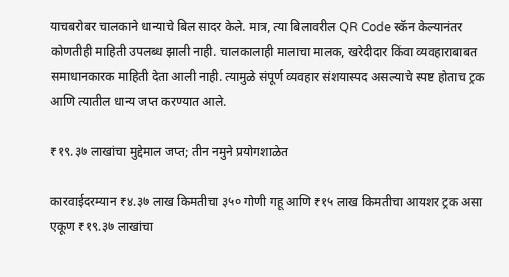याचबरोबर चालकाने धान्याचे बिल सादर केले. मात्र, त्या बिलावरील QR Code स्कॅन केल्यानंतर कोणतीही माहिती उपलब्ध झाली नाही. चालकालाही मालाचा मालक, खरेदीदार किंवा व्यवहाराबाबत समाधानकारक माहिती देता आली नाही. त्यामुळे संपूर्ण व्यवहार संशयास्पद असल्याचे स्पष्ट होताच ट्रक आणि त्यातील धान्य जप्त करण्यात आले.

₹१९.३७ लाखांचा मुद्देमाल जप्त; तीन नमुने प्रयोगशाळेत

कारवाईदरम्यान ₹४.३७ लाख किमतीचा ३५० गोणी गहू आणि ₹१५ लाख किमतीचा आयशर ट्रक असा एकूण ₹१९.३७ लाखांचा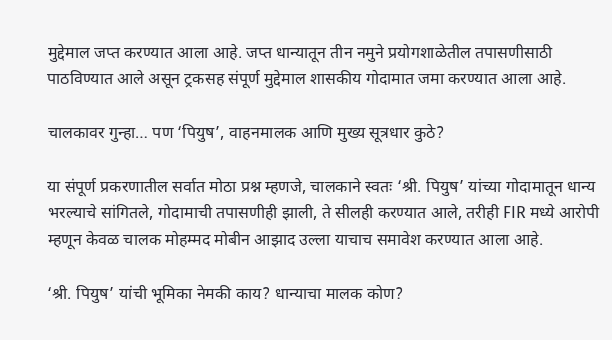मुद्देमाल जप्त करण्यात आला आहे. जप्त धान्यातून तीन नमुने प्रयोगशाळेतील तपासणीसाठी पाठविण्यात आले असून ट्रकसह संपूर्ण मुद्देमाल शासकीय गोदामात जमा करण्यात आला आहे.

चालकावर गुन्हा… पण ‘पियुष’, वाहनमालक आणि मुख्य सूत्रधार कुठे?

या संपूर्ण प्रकरणातील सर्वात मोठा प्रश्न म्हणजे, चालकाने स्वतः ‘श्री. पियुष’ यांच्या गोदामातून धान्य भरल्याचे सांगितले, गोदामाची तपासणीही झाली, ते सीलही करण्यात आले, तरीही FIR मध्ये आरोपी म्हणून केवळ चालक मोहम्मद मोबीन आझाद उल्ला याचाच समावेश करण्यात आला आहे.

‘श्री. पियुष’ यांची भूमिका नेमकी काय? धान्याचा मालक कोण?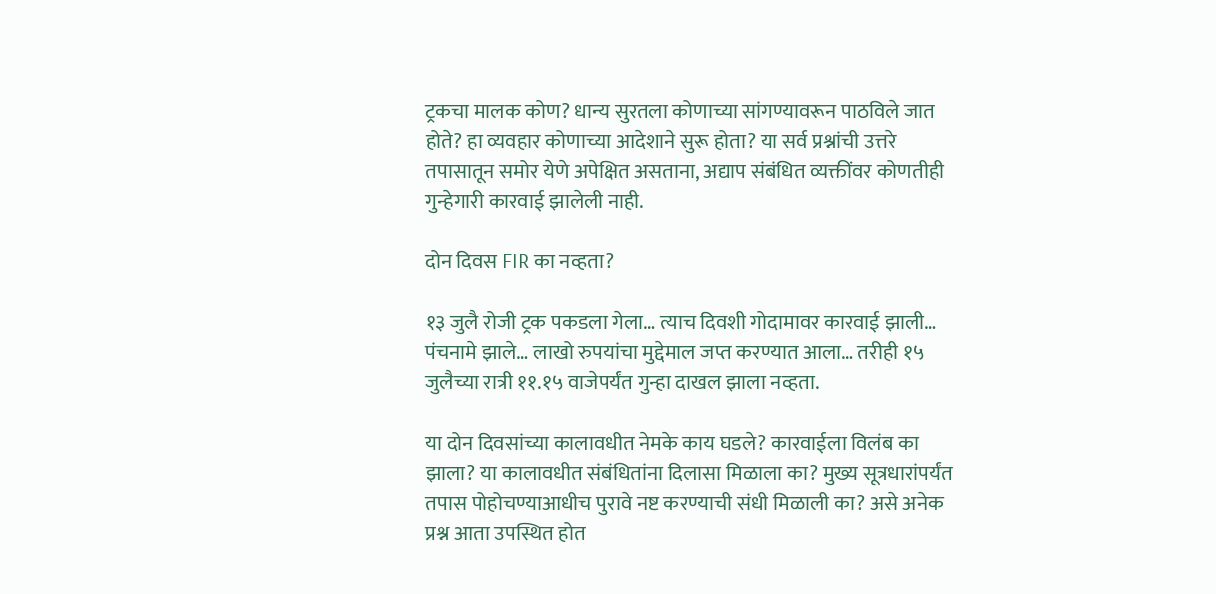ट्रकचा मालक कोण? धान्य सुरतला कोणाच्या सांगण्यावरून पाठविले जात होते? हा व्यवहार कोणाच्या आदेशाने सुरू होता? या सर्व प्रश्नांची उत्तरे तपासातून समोर येणे अपेक्षित असताना, अद्याप संबंधित व्यक्तींवर कोणतीही गुन्हेगारी कारवाई झालेली नाही.

दोन दिवस FIR का नव्हता?

१३ जुलै रोजी ट्रक पकडला गेला… त्याच दिवशी गोदामावर कारवाई झाली… पंचनामे झाले… लाखो रुपयांचा मुद्देमाल जप्त करण्यात आला… तरीही १५ जुलैच्या रात्री ११.१५ वाजेपर्यंत गुन्हा दाखल झाला नव्हता.

या दोन दिवसांच्या कालावधीत नेमके काय घडले? कारवाईला विलंब का झाला? या कालावधीत संबंधितांना दिलासा मिळाला का? मुख्य सूत्रधारांपर्यंत तपास पोहोचण्याआधीच पुरावे नष्ट करण्याची संधी मिळाली का? असे अनेक प्रश्न आता उपस्थित होत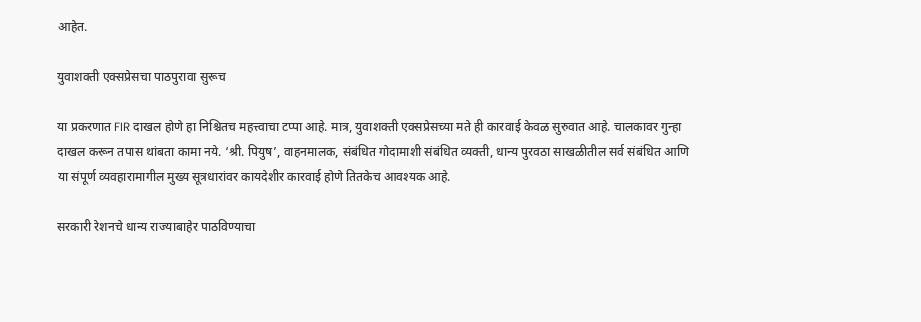आहेत.

युवाशक्ती एक्सप्रेसचा पाठपुरावा सुरूच

या प्रकरणात FIR दाखल होणे हा निश्चितच महत्त्वाचा टप्पा आहे. मात्र, युवाशक्ती एक्सप्रेसच्या मते ही कारवाई केवळ सुरुवात आहे. चालकावर गुन्हा दाखल करून तपास थांबता कामा नये. ‘श्री. पियुष’, वाहनमालक, संबंधित गोदामाशी संबंधित व्यक्ती, धान्य पुरवठा साखळीतील सर्व संबंधित आणि या संपूर्ण व्यवहारामागील मुख्य सूत्रधारांवर कायदेशीर कारवाई होणे तितकेच आवश्यक आहे.

सरकारी रेशनचे धान्य राज्याबाहेर पाठविण्याचा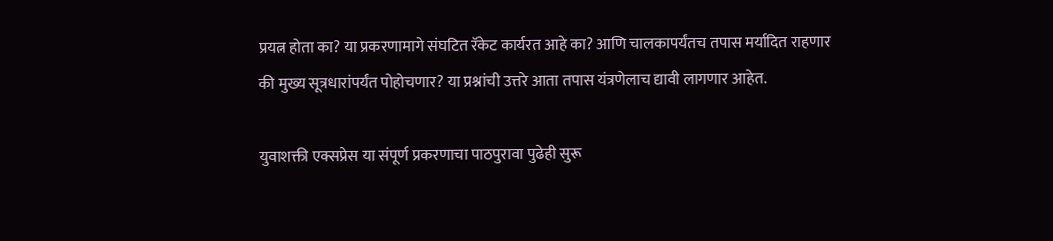प्रयत्न होता का? या प्रकरणामागे संघटित रॅकेट कार्यरत आहे का? आणि चालकापर्यंतच तपास मर्यादित राहणार की मुख्य सूत्रधारांपर्यंत पोहोचणार? या प्रश्नांची उत्तरे आता तपास यंत्रणेलाच द्यावी लागणार आहेत.

युवाशक्ती एक्सप्रेस या संपूर्ण प्रकरणाचा पाठपुरावा पुढेही सुरू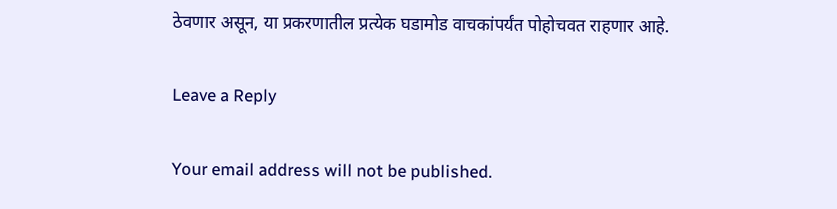ठेवणार असून, या प्रकरणातील प्रत्येक घडामोड वाचकांपर्यंत पोहोचवत राहणार आहे.

Leave a Reply

Your email address will not be published.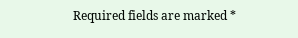Required fields are marked *